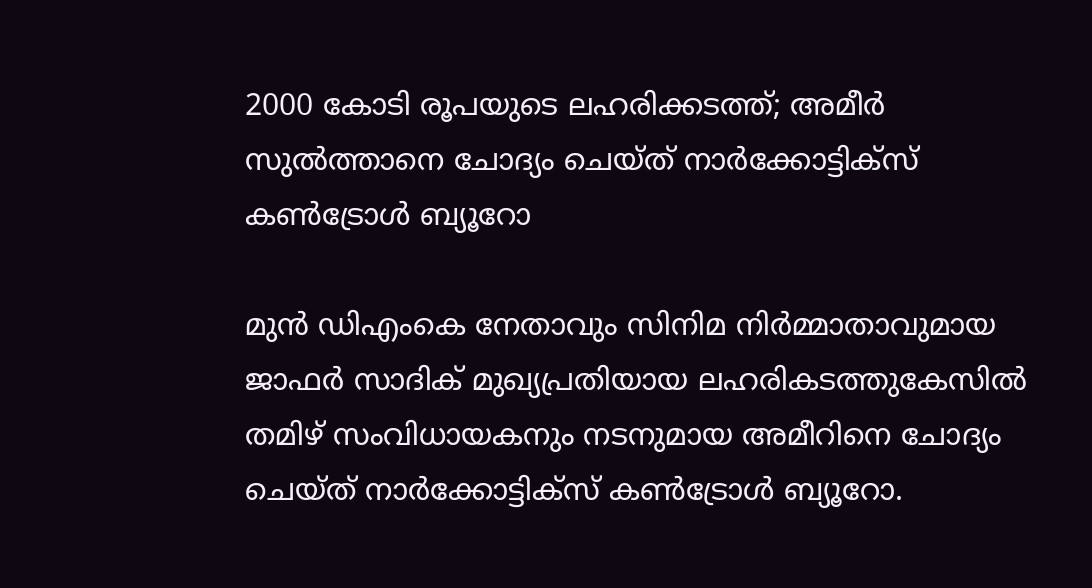2000 കോടി രൂപയുടെ ലഹരിക്കടത്ത്; അമീർ സുൽത്താനെ ചോദ്യം ചെയ്ത് നാർക്കോട്ടിക്സ് കൺട്രോൾ ബ്യൂറോ

മുൻ ഡിഎംകെ നേതാവും സിനിമ നിർമ്മാതാവുമായ ജാഫർ സാദിക് മുഖ്യപ്രതിയായ ലഹരികടത്തുകേസിൽ തമിഴ് സംവിധായകനും നടനുമായ അമീറിനെ ചോദ്യം ചെയ്ത് നാർക്കോട്ടിക്സ് കൺട്രോൾ ബ്യൂറോ.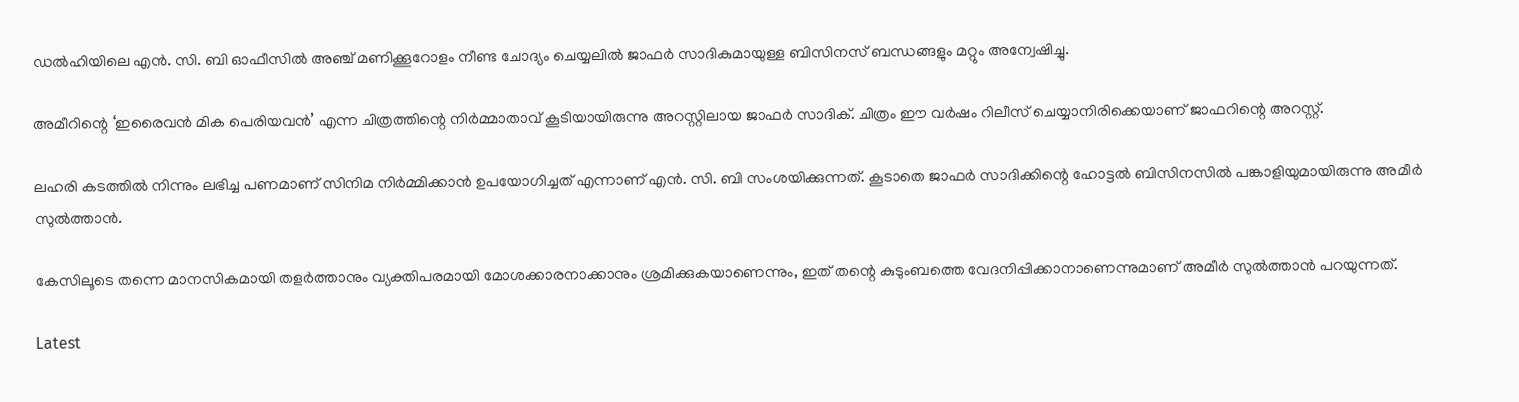ഡൽഹിയിലെ എൻ. സി. ബി ഓഫീസിൽ അഞ്ച് മണിക്കൂറോളം നീണ്ട ചോദ്യം ചെയ്യലിൽ ജാഫർ സാദികുമായുള്ള ബിസിനസ് ബന്ധങ്ങളും മറ്റും അന്വേഷിച്ചു.

അമീറിന്റെ ‘ഇരൈവൻ മിക പെരിയവൻ’ എന്ന ചിത്രത്തിന്റെ നിർമ്മാതാവ് കൂടിയായിരുന്നു അറസ്റ്റിലായ ജാഫർ സാദിക്. ചിത്രം ഈ വർഷം റിലീസ് ചെയ്യാനിരിക്കെയാണ് ജാഫറിന്റെ അറസ്റ്റ്.

ലഹരി കടത്തിൽ നിന്നും ലഭിച്ച പണമാണ് സിനിമ നിർമ്മിക്കാൻ ഉപയോഗിച്ചത് എന്നാണ് എൻ. സി. ബി സംശയിക്കുന്നത്. കൂടാതെ ജാഫർ സാദിക്കിന്റെ ഹോട്ടൽ ബിസിനസിൽ പങ്കാളിയുമായിരുന്നു അമീർ സുൽത്താൻ.

കേസിലൂടെ തന്നെ മാനസികമായി തളർത്താനും വ്യക്തിപരമായി മോശക്കാരനാക്കാനും ശ്രമിക്കുകയാണെന്നും, ഇത് തന്റെ കുടുംബത്തെ വേദനിപ്പിക്കാനാണെന്നുമാണ് അമീർ സുൽത്താൻ പറയുന്നത്.

Latest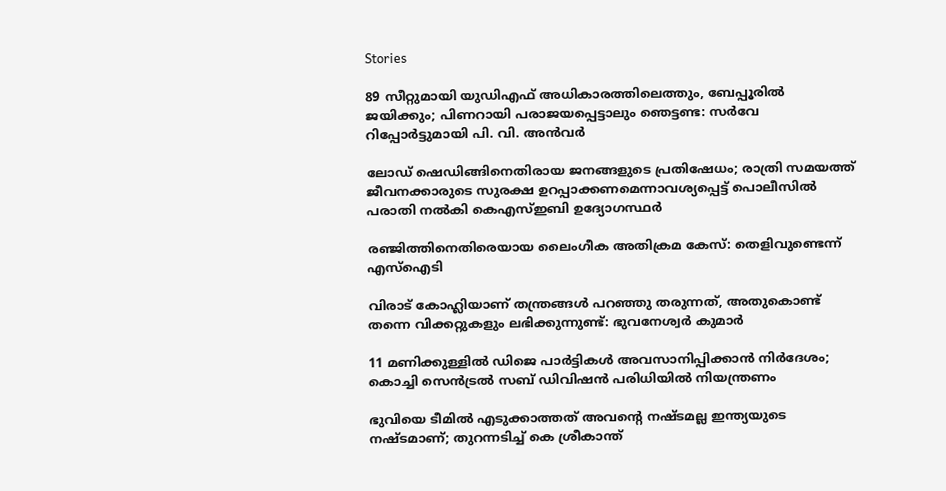Stories

89 സീറ്റുമായി യുഡിഎഫ് അധികാരത്തിലെത്തും, ബേപ്പൂരിൽ ജയിക്കും; പിണറായി പരാജയപ്പെട്ടാലും ഞെട്ടണ്ട: സർവേ റിപ്പോർട്ടുമായി പി. വി. അൻവർ

ലോഡ് ഷെഡിങ്ങിനെതിരായ ജനങ്ങളുടെ പ്രതിഷേധം; രാത്രി സമയത്ത് ജീവനക്കാരുടെ സുരക്ഷ ഉറപ്പാക്കണമെന്നാവശ്യപ്പെട്ട് പൊലീസിൽ പരാതി നൽകി കെഎസ്ഇബി ഉദ്യോഗസ്ഥർ

രഞ്ജിത്തിനെതിരെയായ ലൈംഗീക അതിക്രമ കേസ്: തെളിവുണ്ടെന്ന് എസ്‌ഐടി

വിരാട് കോഹ്ലിയാണ് തന്ത്രങ്ങൾ പറഞ്ഞു തരുന്നത്, അതുകൊണ്ട് തന്നെ വിക്കറ്റുകളും ലഭിക്കുന്നുണ്ട്: ഭുവനേശ്വർ കുമാർ

11 മണിക്കുള്ളിൽ ഡിജെ പാർട്ടികൾ അവസാനിപ്പിക്കാൻ നിർദേശം; കൊച്ചി സെന്‍ട്രല്‍ സബ് ഡിവിഷന്‍ പരിധിയില്‍ നിയന്ത്രണം

ഭുവിയെ ടീമിൽ എടുക്കാത്തത് അവന്റെ നഷ്ടമല്ല ഇന്ത്യയുടെ നഷ്ടമാണ്; തുറന്നടിച്ച് കെ ശ്രീകാന്ത്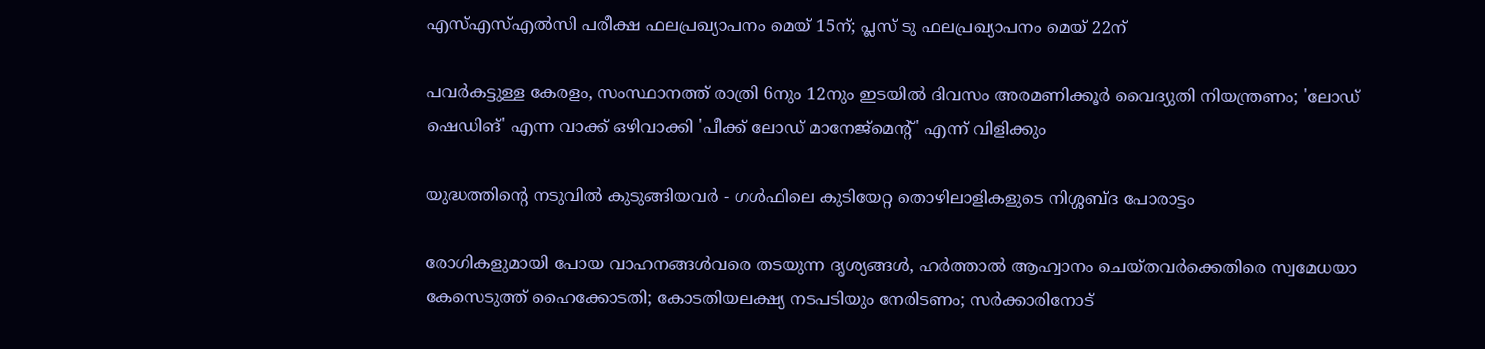എസ്എസ്എല്‍സി പരീക്ഷ ഫലപ്രഖ്യാപനം മെയ് 15ന്; പ്ലസ് ടു ഫലപ്രഖ്യാപനം മെയ് 22ന്

പവര്‍കട്ടുള്ള കേരളം, സംസ്ഥാനത്ത് രാത്രി 6നും 12നും ഇടയില്‍ ദിവസം അരമണിക്കൂര്‍ വൈദ്യുതി നിയന്ത്രണം; 'ലോഡ് ഷെഡിങ്' എന്ന വാക്ക് ഒഴിവാക്കി 'പീക്ക് ലോഡ് മാനേജ്‌മെന്റ്' എന്ന് വിളിക്കും

യുദ്ധത്തിന്റെ നടുവിൽ കുടുങ്ങിയവർ - ഗൾഫിലെ കുടിയേറ്റ തൊഴിലാളികളുടെ നിശ്ശബ്ദ പോരാട്ടം

രോഗികളുമായി പോയ വാഹനങ്ങള്‍വരെ തടയുന്ന ദൃശ്യങ്ങള്‍, ഹര്‍ത്താല്‍ ആഹ്വാനം ചെയ്തവര്‍ക്കെതിരെ സ്വമേധയാ കേസെടുത്ത് ഹൈക്കോടതി; കോടതിയലക്ഷ്യ നടപടിയും നേരിടണം; സര്‍ക്കാരിനോട്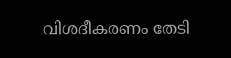വിശദീകരണം തേടി